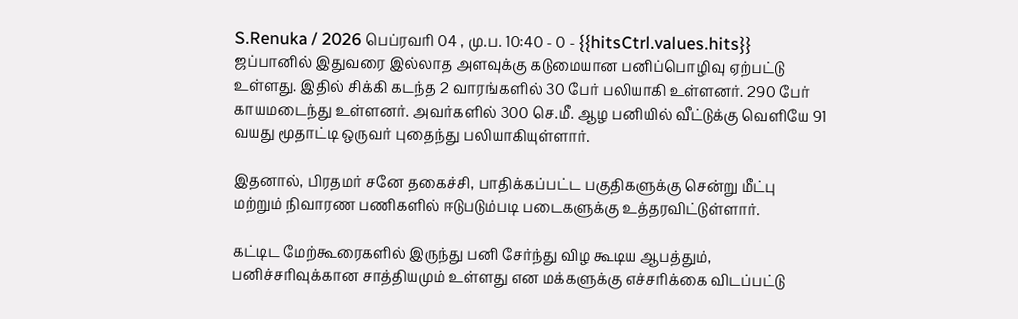S.Renuka / 2026 பெப்ரவரி 04 , மு.ப. 10:40 - 0 - {{hitsCtrl.values.hits}}
ஜப்பானில் இதுவரை இல்லாத அளவுக்கு கடுமையான பனிப்பொழிவு ஏற்பட்டு உள்ளது. இதில் சிக்கி கடந்த 2 வாரங்களில் 30 பேர் பலியாகி உள்ளனர். 290 பேர் காயமடைந்து உள்ளனர். அவர்களில் 300 செ.மீ. ஆழ பனியில் வீட்டுக்கு வெளியே 91 வயது மூதாட்டி ஒருவர் புதைந்து பலியாகியுள்ளார்.

இதனால், பிரதமர் சனே தகைச்சி, பாதிக்கப்பட்ட பகுதிகளுக்கு சென்று மீட்பு மற்றும் நிவாரண பணிகளில் ஈடுபடும்படி படைகளுக்கு உத்தரவிட்டுள்ளார்.

கட்டிட மேற்கூரைகளில் இருந்து பனி சேர்ந்து விழ கூடிய ஆபத்தும், பனிச்சரிவுக்கான சாத்தியமும் உள்ளது என மக்களுக்கு எச்சரிக்கை விடப்பட்டு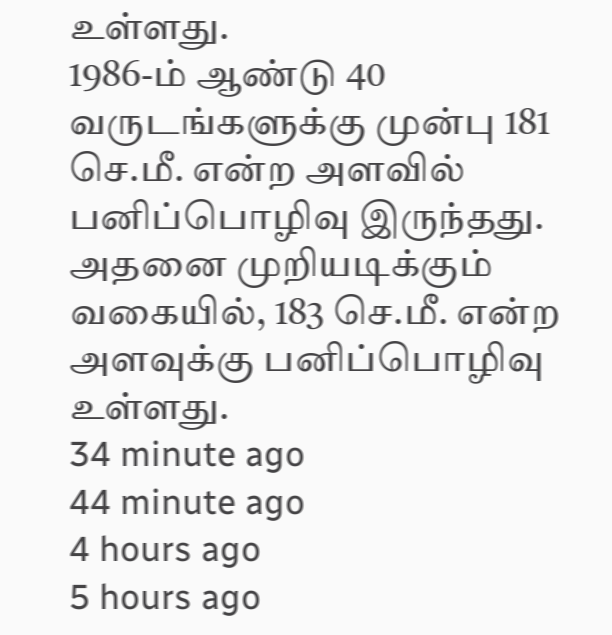உள்ளது.
1986-ம் ஆண்டு 40 வருடங்களுக்கு முன்பு 181 செ.மீ. என்ற அளவில் பனிப்பொழிவு இருந்தது. அதனை முறியடிக்கும் வகையில், 183 செ.மீ. என்ற அளவுக்கு பனிப்பொழிவு உள்ளது.
34 minute ago
44 minute ago
4 hours ago
5 hours ago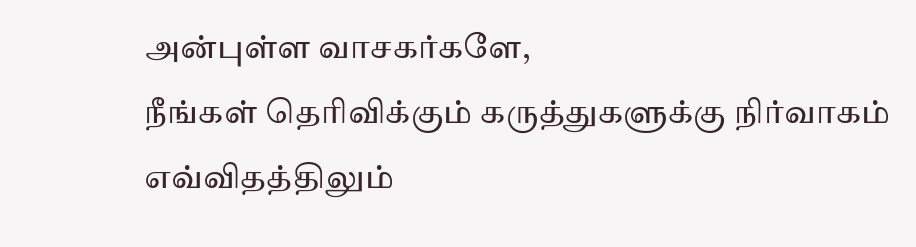அன்புள்ள வாசகர்களே,
நீங்கள் தெரிவிக்கும் கருத்துகளுக்கு நிர்வாகம் எவ்விதத்திலும்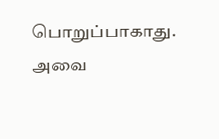பொறுப்பாகாது. அவை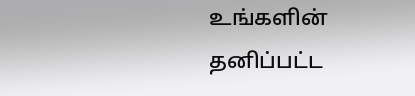உங்களின் தனிப்பட்ட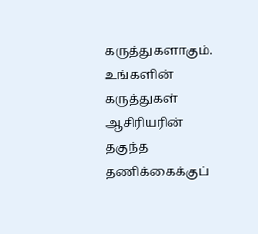கருத்துகளாகும். உங்களின் கருத்துகள் ஆசிரியரின் தகுந்த தணிக்கைக்குப்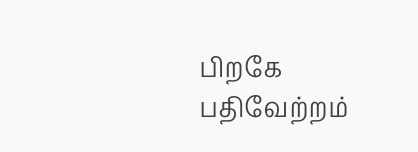பிறகே பதிவேற்றம்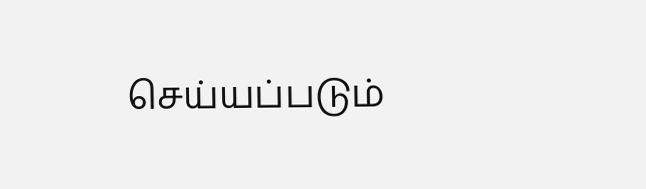செய்யப்படும்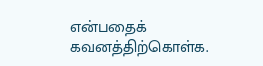என்பதைக் கவனத்திற்கொள்க.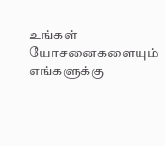உங்கள் யோசனைகளையும் எங்களுக்கு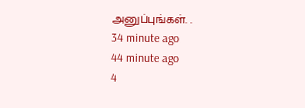அனுப்புங்கள். .
34 minute ago
44 minute ago
4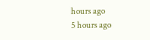hours ago
5 hours ago